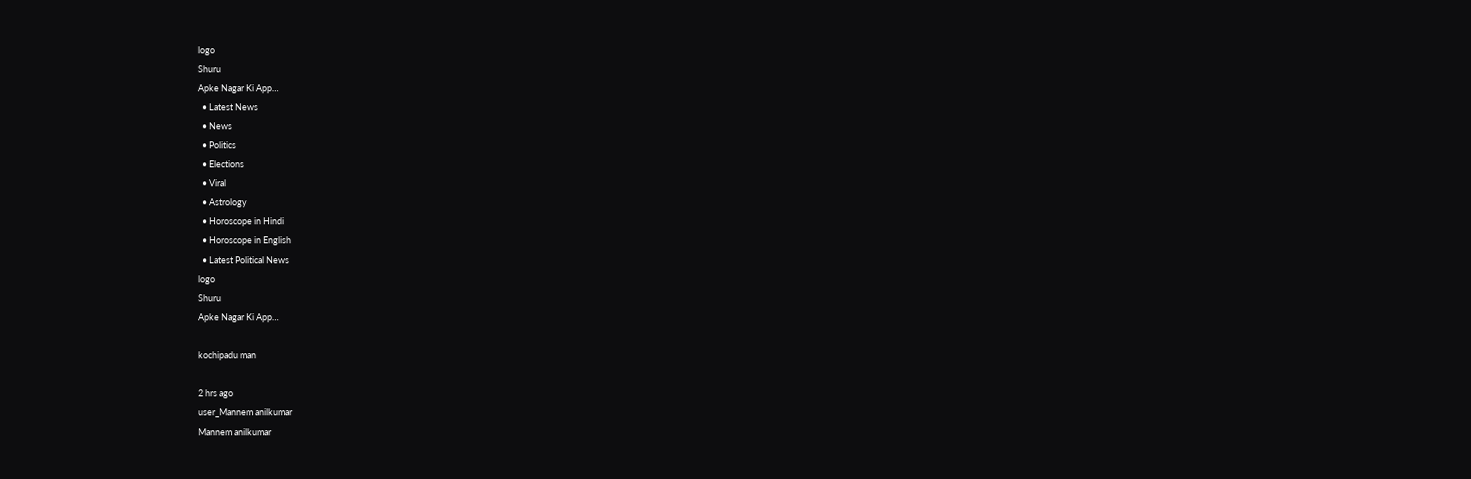logo
Shuru
Apke Nagar Ki App…
  • Latest News
  • News
  • Politics
  • Elections
  • Viral
  • Astrology
  • Horoscope in Hindi
  • Horoscope in English
  • Latest Political News
logo
Shuru
Apke Nagar Ki App…

kochipadu man

2 hrs ago
user_Mannem anilkumar
Mannem anilkumar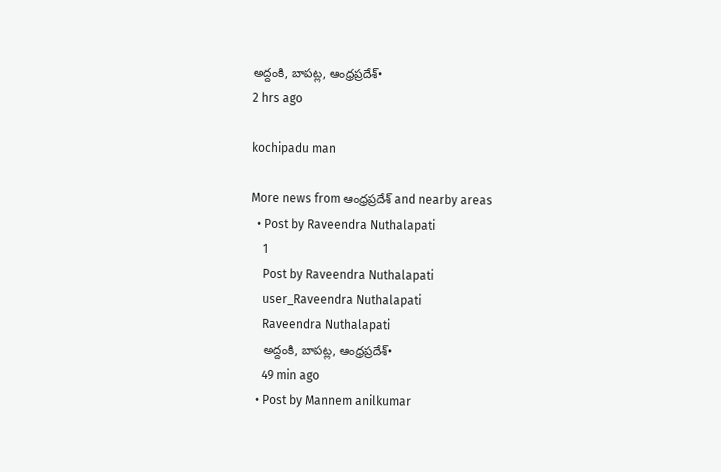అద్దంకి, బాపట్ల, ఆంధ్రప్రదేశ్•
2 hrs ago

kochipadu man

More news from ఆంధ్రప్రదేశ్ and nearby areas
  • Post by Raveendra Nuthalapati
    1
    Post by Raveendra Nuthalapati
    user_Raveendra Nuthalapati
    Raveendra Nuthalapati
    అద్దంకి, బాపట్ల, ఆంధ్రప్రదేశ్•
    49 min ago
  • Post by Mannem anilkumar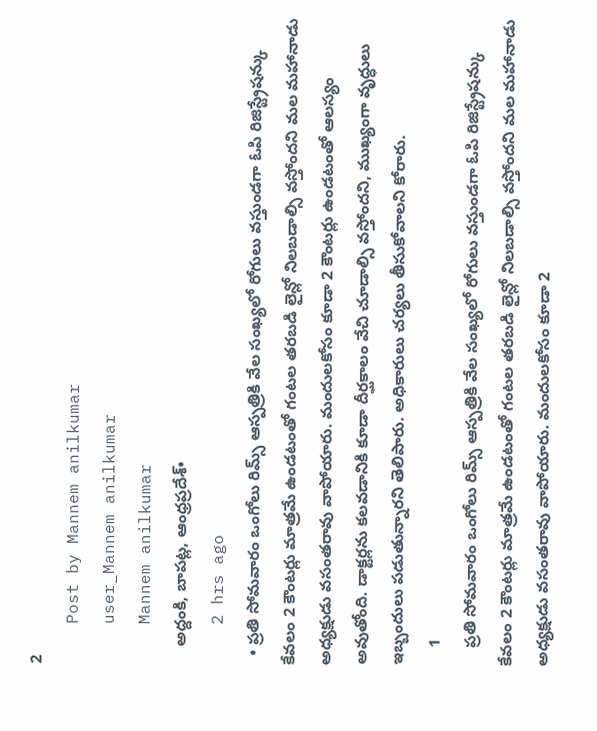2
    Post by Mannem anilkumar
    user_Mannem anilkumar
    Mannem anilkumar
    అద్దంకి, బాపట్ల, ఆంధ్రప్రదేశ్•
    2 hrs ago
  • ప్రతి సోమవారం ఒంగోలు రిమ్స్ ఆస్పత్రికి వేల సంఖ్యలో రోగులు వస్తుండగా ఓపి రిజిస్ట్రేషన్కు కేవలం 2 కౌంటర్లు మాత్రమే ఉండటంతో గంటల తరబడి లైన్లో నిలబడాల్సి వస్తోందని మల మహానాడు అధ్యక్షుడు వసంతరావు వాపోయారు. మందులకోసం కూడా 2 కౌంటర్లు ఉండటంతో ఆలస్యం అవుతోంది. డాక్టర్లను కలవడానికి కూడా దీర్ఘకాలం వేచి చూడాల్సి వస్తోందని, ముఖ్యంగా వృద్ధులు ఇబ్బందులు పడుతున్నారని తెలిపారు. అధికారులు చర్యలు తీసుకోవాలని కోరారు.
    1
    ప్రతి సోమవారం ఒంగోలు రిమ్స్ ఆస్పత్రికి వేల సంఖ్యలో రోగులు వస్తుండగా ఓపి రిజిస్ట్రేషన్కు కేవలం 2 కౌంటర్లు మాత్రమే ఉండటంతో గంటల తరబడి లైన్లో నిలబడాల్సి వస్తోందని మల మహానాడు అధ్యక్షుడు వసంతరావు వాపోయారు. మందులకోసం కూడా 2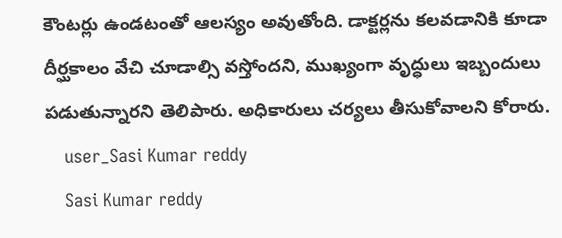కౌంటర్లు ఉండటంతో ఆలస్యం అవుతోంది. డాక్టర్లను కలవడానికి కూడా దీర్ఘకాలం వేచి చూడాల్సి వస్తోందని, ముఖ్యంగా వృద్ధులు ఇబ్బందులు పడుతున్నారని తెలిపారు. అధికారులు చర్యలు తీసుకోవాలని కోరారు.
    user_Sasi Kumar reddy
    Sasi Kumar reddy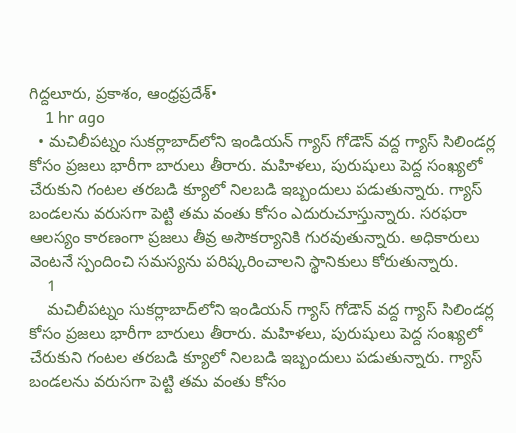గిద్దలూరు, ప్రకాశం, ఆంధ్రప్రదేశ్•
    1 hr ago
  • మచిలీపట్నం సుకర్లాబాద్‌లోని ఇండియన్ గ్యాస్ గోడౌన్ వద్ద గ్యాస్ సిలిండర్ల కోసం ప్రజలు భారీగా బారులు తీరారు. మహిళలు, పురుషులు పెద్ద సంఖ్యలో చేరుకుని గంటల తరబడి క్యూలో నిలబడి ఇబ్బందులు పడుతున్నారు. గ్యాస్ బండలను వరుసగా పెట్టి తమ వంతు కోసం ఎదురుచూస్తున్నారు. సరఫరా ఆలస్యం కారణంగా ప్రజలు తీవ్ర అసౌకర్యానికి గురవుతున్నారు. అధికారులు వెంటనే స్పందించి సమస్యను పరిష్కరించాలని స్థానికులు కోరుతున్నారు.
    1
    మచిలీపట్నం సుకర్లాబాద్‌లోని ఇండియన్ గ్యాస్ గోడౌన్ వద్ద గ్యాస్ సిలిండర్ల కోసం ప్రజలు భారీగా బారులు తీరారు. మహిళలు, పురుషులు పెద్ద సంఖ్యలో చేరుకుని గంటల తరబడి క్యూలో నిలబడి ఇబ్బందులు పడుతున్నారు. గ్యాస్ బండలను వరుసగా పెట్టి తమ వంతు కోసం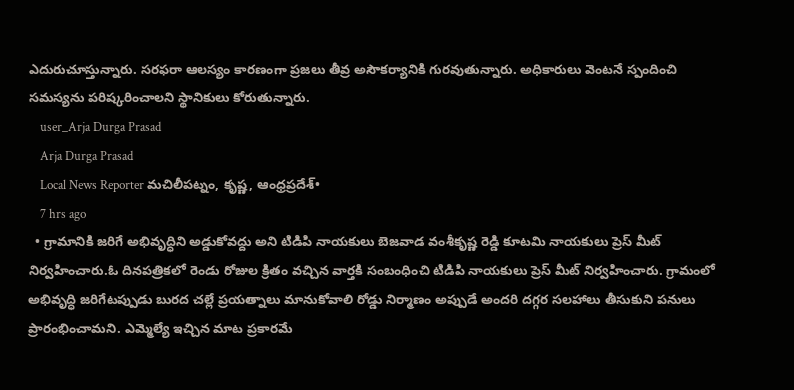ఎదురుచూస్తున్నారు. సరఫరా ఆలస్యం కారణంగా ప్రజలు తీవ్ర అసౌకర్యానికి గురవుతున్నారు. అధికారులు వెంటనే స్పందించి సమస్యను పరిష్కరించాలని స్థానికులు కోరుతున్నారు.
    user_Arja Durga Prasad
    Arja Durga Prasad
    Local News Reporter మచిలీపట్నం, కృష్ణ, ఆంధ్రప్రదేశ్•
    7 hrs ago
  • గ్రామానికి జరిగే అభివృద్ధిని అడ్డుకోవద్దు అని టిడిపి నాయకులు బెజవాడ వంశీకృష్ణ రెడ్డి కూటమి నాయకులు ప్రెస్ మీట్ నిర్వహించారు.ఓ దినపత్రికలో రెండు రోజుల క్రితం వచ్చిన వార్తకి సంబంధించి టిడిపి నాయకులు ప్రెస్ మీట్ నిర్వహించారు. గ్రామంలో అభివృద్ధి జరిగేటప్పుడు బురద చల్లే ప్రయత్నాలు మానుకోవాలి రోడ్డు నిర్మాణం అప్పుడే అందరి దగ్గర సలహాలు తీసుకుని పనులు ప్రారంభించామని. ఎమ్మెల్యే ఇచ్చిన మాట ప్రకారమే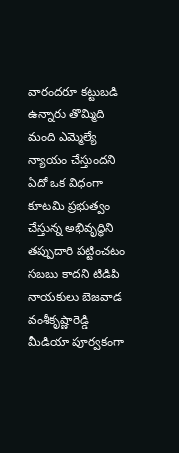వారందరూ కట్టుబడి ఉన్నారు తొమ్మిది మంది ఎమ్మెల్యే న్యాయం చేస్తుందని ఏదో ఒక విధంగా కూటమి ప్రభుత్వం చేస్తున్న అభివృద్ధిని తప్పుదారి పట్టించటం సబబు కాదని టిడిపి నాయకులు బెజవాడ వంశీకృష్ణారెడ్డి మీడియా పూర్వకంగా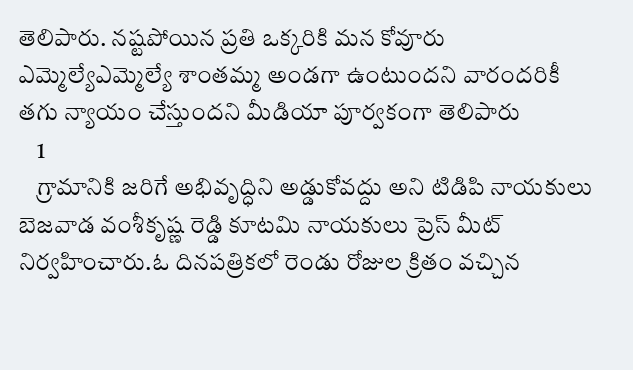తెలిపారు. నష్టపోయిన ప్రతి ఒక్కరికి మన కోవూరు ఎమ్మెల్యేఎమ్మెల్యే శాంతమ్మ అండగా ఉంటుందని వారందరికీ తగు న్యాయం చేస్తుందని మీడియా పూర్వకంగా తెలిపారు
    1
    గ్రామానికి జరిగే అభివృద్ధిని అడ్డుకోవద్దు అని టిడిపి నాయకులు బెజవాడ వంశీకృష్ణ రెడ్డి కూటమి నాయకులు ప్రెస్ మీట్ నిర్వహించారు.ఓ దినపత్రికలో రెండు రోజుల క్రితం వచ్చిన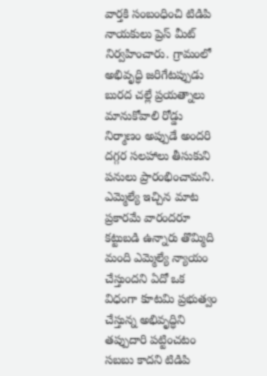వార్తకి సంబంధించి టిడిపి నాయకులు ప్రెస్ మీట్ నిర్వహించారు. గ్రామంలో అభివృద్ధి జరిగేటప్పుడు బురద చల్లే ప్రయత్నాలు మానుకోవాలి రోడ్డు నిర్మాణం అప్పుడే అందరి దగ్గర సలహాలు తీసుకుని పనులు ప్రారంభించామని. ఎమ్మెల్యే ఇచ్చిన మాట ప్రకారమే వారందరూ కట్టుబడి ఉన్నారు తొమ్మిది మంది ఎమ్మెల్యే న్యాయం చేస్తుందని ఏదో ఒక విధంగా కూటమి ప్రభుత్వం చేస్తున్న అభివృద్ధిని తప్పుదారి పట్టించటం సబబు కాదని టిడిపి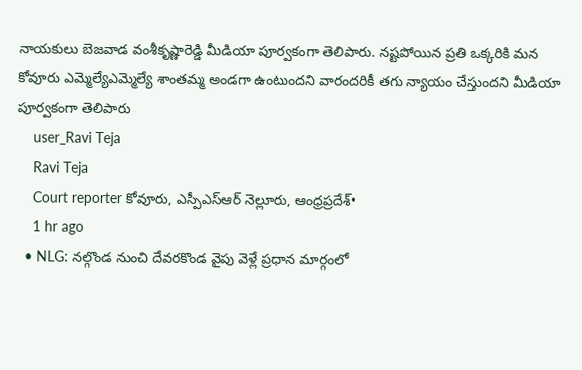నాయకులు బెజవాడ వంశీకృష్ణారెడ్డి మీడియా పూర్వకంగా తెలిపారు. నష్టపోయిన ప్రతి ఒక్కరికి మన కోవూరు ఎమ్మెల్యేఎమ్మెల్యే శాంతమ్మ అండగా ఉంటుందని వారందరికీ తగు న్యాయం చేస్తుందని మీడియా పూర్వకంగా తెలిపారు
    user_Ravi Teja
    Ravi Teja
    Court reporter కోవూరు, ఎస్పీఎస్ఆర్ నెల్లూరు, ఆంధ్రప్రదేశ్•
    1 hr ago
  • NLG: నల్గొండ నుంచి దేవరకొండ వైపు వెళ్లే ప్రధాన మార్గంలో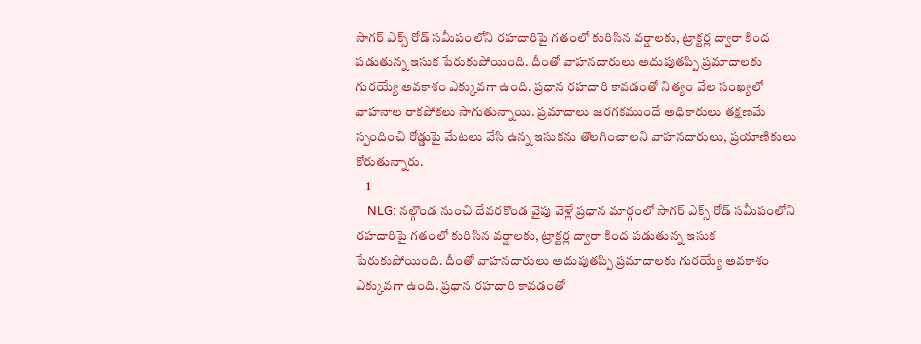సాగర్ ఎక్స్ రోడ్ సమీపంలోని రహదారిపై గతంలో కురిసిన వర్షాలకు, ట్రాక్టర్ల ద్వారా కింద పడుతున్న ఇసుక పేరుకుపోయింది. దీంతో వాహనదారులు అదుపుతప్పి ప్రమాదాలకు గురయ్యే అవకాశం ఎక్కువగా ఉంది. ప్రధాన రహదారి కావడంతో నిత్యం వేల సంఖ్యలో వాహనాల రాకపోకలు సాగుతున్నాయి. ప్రమాదాలు జరగకముందే అధికారులు తక్షణమే స్పందించి రోడ్డుపై మేటలు వేసి ఉన్న ఇసుకను తొలగించాలని వాహనదారులు, ప్రయాణికులు కోరుతున్నారు.
    1
    NLG: నల్గొండ నుంచి దేవరకొండ వైపు వెళ్లే ప్రధాన మార్గంలో సాగర్ ఎక్స్ రోడ్ సమీపంలోని రహదారిపై గతంలో కురిసిన వర్షాలకు, ట్రాక్టర్ల ద్వారా కింద పడుతున్న ఇసుక పేరుకుపోయింది. దీంతో వాహనదారులు అదుపుతప్పి ప్రమాదాలకు గురయ్యే అవకాశం ఎక్కువగా ఉంది. ప్రధాన రహదారి కావడంతో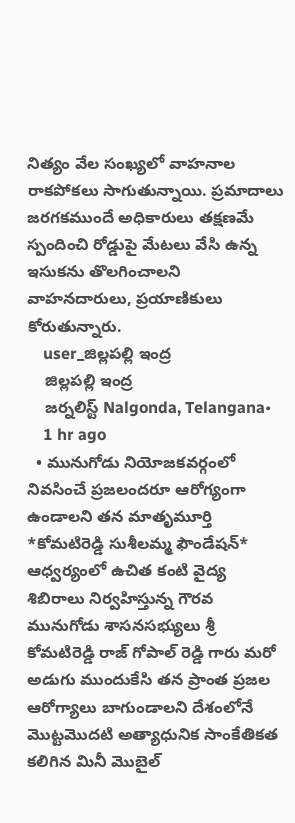నిత్యం వేల సంఖ్యలో వాహనాల రాకపోకలు సాగుతున్నాయి. ప్రమాదాలు జరగకముందే అధికారులు తక్షణమే స్పందించి రోడ్డుపై మేటలు వేసి ఉన్న ఇసుకను తొలగించాలని వాహనదారులు, ప్రయాణికులు కోరుతున్నారు.
    user_జిల్లపల్లి ఇంద్ర
    జిల్లపల్లి ఇంద్ర
    జర్నలిస్ట్ Nalgonda, Telangana•
    1 hr ago
  • మునుగోడు నియోజకవర్గంలో నివసించే ప్రజలందరూ ఆరోగ్యంగా ఉండాలని తన మాతృమూర్తి *కోమటిరెడ్డి సుశీలమ్మ ఫౌండేషన్* ఆధ్వర్యంలో ఉచిత కంటి వైద్య శిబిరాలు నిర్వహిస్తున్న గౌరవ మునుగోడు శాసనసభ్యులు శ్రీ కోమటిరెడ్డి రాజ్ గోపాల్ రెడ్డి గారు మరో అడుగు ముందుకేసి తన ప్రాంత ప్రజల ఆరోగ్యాలు బాగుండాలని దేశంలోనే మొట్టమొదటి అత్యాధునిక సాంకేతికత కలిగిన మినీ మొబైల్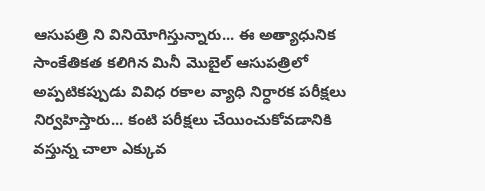ఆసుపత్రి ని వినియోగిస్తున్నారు... ఈ అత్యాధునిక సాంకేతికత కలిగిన మినీ మొబైల్ ఆసుపత్రిలో అప్పటికప్పుడు వివిధ రకాల వ్యాధి నిర్ధారక పరీక్షలు నిర్వహిస్తారు... కంటి పరీక్షలు చేయించుకోవడానికి వస్తున్న చాలా ఎక్కువ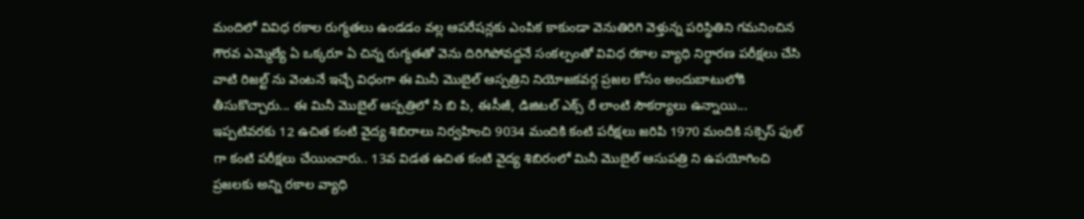మందిలో వివిధ రకాల రుగ్మతలు ఉండడం వల్ల ఆపరేషన్లకు ఎంపిక కాకుండా వెనుతిరిగి వెళ్తున్న పరిస్థితిని గమనించిన గౌరవ ఎమ్మెల్యే ఏ ఒక్కరూ ఏ చిన్న రుగ్మతతో వెను దిరిగిపోవద్దనే సంకల్పంతో వివిధ రకాల వ్యాధి నిర్ధారణ పరీక్షలు చేసి వాటి రిజల్ట్ ను వెంటనే ఇచ్చే విధంగా ఈ మినీ మొబైల్ ఆస్పత్రిని నియోజకవర్గ ప్రజల కోసం అందుబాటులోకి తీసుకొచ్చారు... ఈ మినీ మొబైల్ ఆస్పత్రిలో సి బి పి, ఈసీజీ, డిజిటల్ ఎక్స్ రే లాంటి సౌకర్యాలు ఉన్నాయి... ఇప్పటివరకు 12 ఉచిత కంటి వైద్య శిబిరాలు నిర్వహించి 9034 మందికి కంటి పరీక్షలు జరిపి 1970 మందికి సక్సెస్ ఫుల్ గా కంటి పరీక్షలు చేయించారు.. 13వ విడత ఉచిత కంటి వైద్య శిబిరంలో మినీ మొబైల్ ఆసుపత్రి ని ఉపయోగించి ప్రజలకు అన్ని రకాల వ్యాధి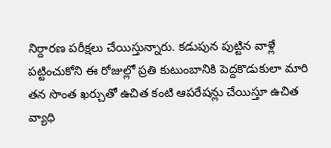నిర్దారణ పరీక్షలు చేయిస్తున్నారు. కడుపున పుట్టిన వాళ్లే పట్టించుకోని ఈ రోజుల్లో ప్రతి కుటుంబానికి పెద్దకొడుకులా మారి తన సొంత ఖర్చుతో ఉచిత కంటి ఆపరేషన్లు చేయిస్తూ ఉచిత వ్యాధి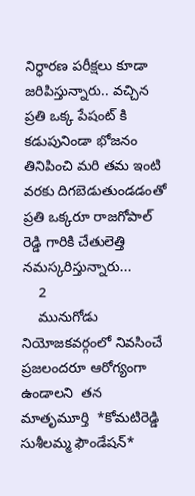నిర్ధారణ పరీక్షలు కూడా జరిపిస్తున్నారు.. వచ్చిన ప్రతి ఒక్క పేషంట్ కి కడుపునిండా భోజనం తినిపించి మరి తమ ఇంటి వరకు దిగబెడుతుండడంతో ప్రతి ఒక్కరూ రాజగోపాల్ రెడ్డి గారికి చేతులెత్తి నమస్కరిస్తున్నారు...
    2
    మునుగోడు నియోజకవర్గంలో నివసించే ప్రజలందరూ ఆరోగ్యంగా ఉండాలని  తన మాతృమూర్తి  *కోమటిరెడ్డి సుశీలమ్మ ఫౌండేషన్*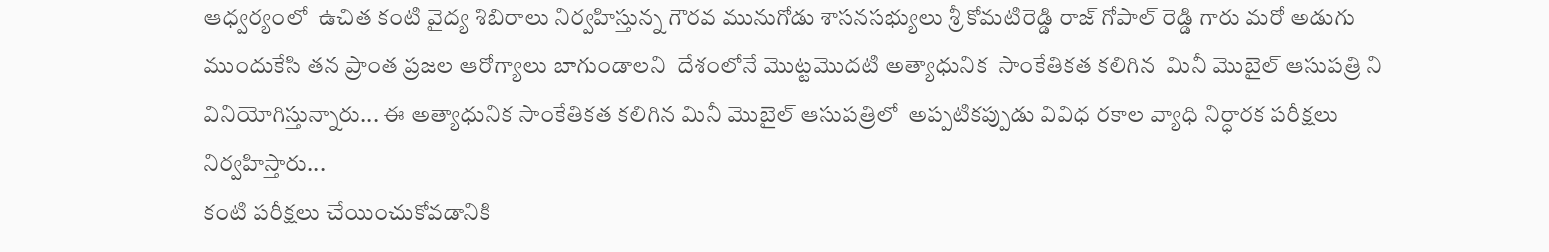ఆధ్వర్యంలో  ఉచిత కంటి వైద్య శిబిరాలు నిర్వహిస్తున్న గౌరవ మునుగోడు శాసనసభ్యులు శ్రీ కోమటిరెడ్డి రాజ్ గోపాల్ రెడ్డి గారు మరో అడుగు ముందుకేసి తన ప్రాంత ప్రజల ఆరోగ్యాలు బాగుండాలని  దేశంలోనే మొట్టమొదటి అత్యాధునిక  సాంకేతికత కలిగిన  మినీ మొబైల్ ఆసుపత్రి ని వినియోగిస్తున్నారు... ఈ అత్యాధునిక సాంకేతికత కలిగిన మినీ మొబైల్ ఆసుపత్రిలో  అప్పటికప్పుడు వివిధ రకాల వ్యాధి నిర్ధారక పరీక్షలు నిర్వహిస్తారు...
కంటి పరీక్షలు చేయించుకోవడానికి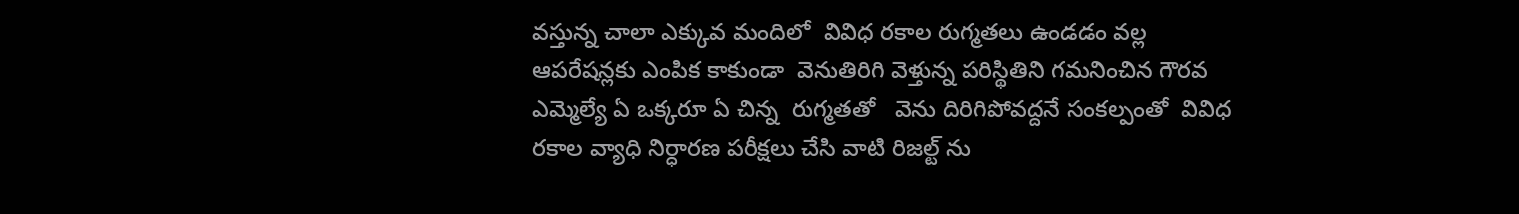వస్తున్న చాలా ఎక్కువ మందిలో  వివిధ రకాల రుగ్మతలు ఉండడం వల్ల ఆపరేషన్లకు ఎంపిక కాకుండా  వెనుతిరిగి వెళ్తున్న పరిస్థితిని గమనించిన గౌరవ ఎమ్మెల్యే ఏ ఒక్కరూ ఏ చిన్న  రుగ్మతతో   వెను దిరిగిపోవద్దనే సంకల్పంతో  వివిధ రకాల వ్యాధి నిర్ధారణ పరీక్షలు చేసి వాటి రిజల్ట్ ను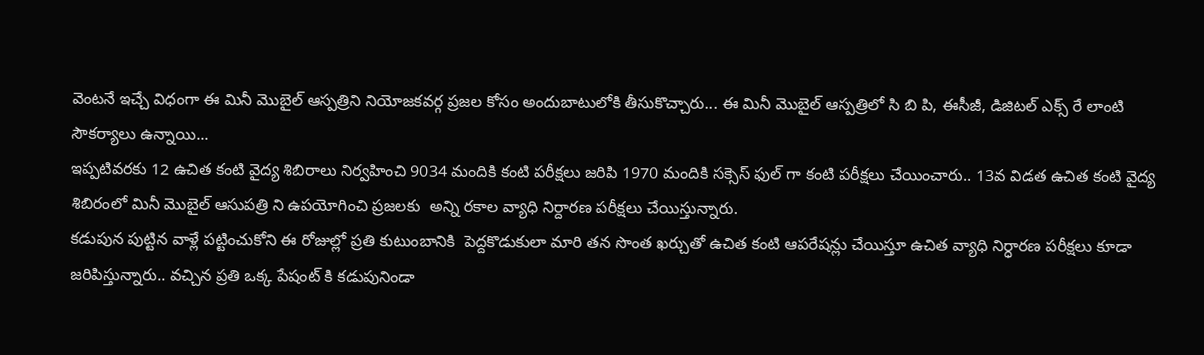వెంటనే ఇచ్చే విధంగా ఈ మినీ మొబైల్ ఆస్పత్రిని నియోజకవర్గ ప్రజల కోసం అందుబాటులోకి తీసుకొచ్చారు... ఈ మినీ మొబైల్ ఆస్పత్రిలో సి బి పి, ఈసీజీ, డిజిటల్ ఎక్స్ రే లాంటి సౌకర్యాలు ఉన్నాయి...
ఇప్పటివరకు 12 ఉచిత కంటి వైద్య శిబిరాలు నిర్వహించి 9034 మందికి కంటి పరీక్షలు జరిపి 1970 మందికి సక్సెస్ ఫుల్ గా కంటి పరీక్షలు చేయించారు.. 13వ విడత ఉచిత కంటి వైద్య శిబిరంలో మినీ మొబైల్ ఆసుపత్రి ని ఉపయోగించి ప్రజలకు  అన్ని రకాల వ్యాధి నిర్దారణ పరీక్షలు చేయిస్తున్నారు.
కడుపున పుట్టిన వాళ్లే పట్టించుకోని ఈ రోజుల్లో ప్రతి కుటుంబానికి  పెద్దకొడుకులా మారి తన సొంత ఖర్చుతో ఉచిత కంటి ఆపరేషన్లు చేయిస్తూ ఉచిత వ్యాధి నిర్ధారణ పరీక్షలు కూడా జరిపిస్తున్నారు.. వచ్చిన ప్రతి ఒక్క పేషంట్ కి కడుపునిండా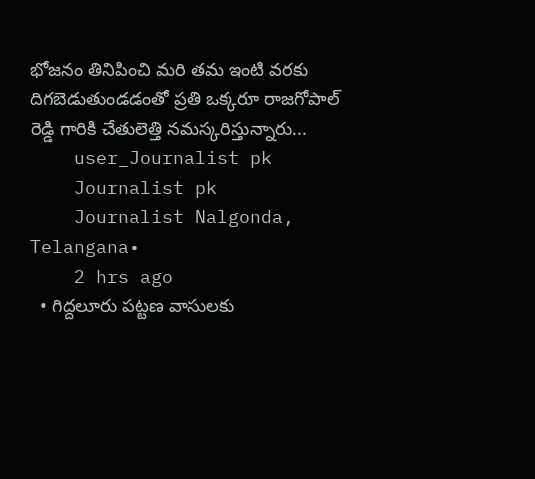భోజనం తినిపించి మరి తమ ఇంటి వరకు దిగబెడుతుండడంతో ప్రతి ఒక్కరూ రాజగోపాల్ రెడ్డి గారికి చేతులెత్తి నమస్కరిస్తున్నారు...
    user_Journalist pk
    Journalist pk
    Journalist Nalgonda, Telangana•
    2 hrs ago
  • గిద్దలూరు పట్టణ వాసులకు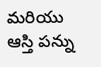మరియు ఆస్తి పన్ను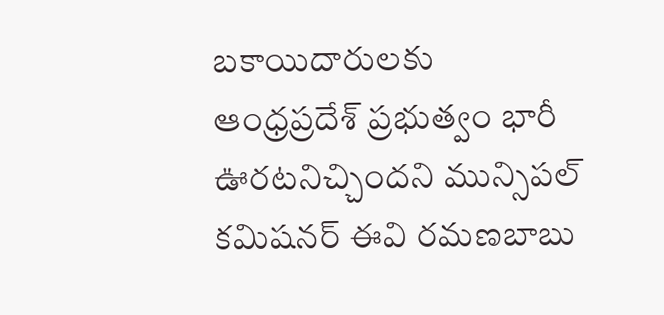బకాయిదారులకు ఆంధ్రప్రదేశ్ ప్రభుత్వం భారీ ఊరటనిచ్చిందని మున్సిపల్ కమిషనర్ ఈవి రమణబాబు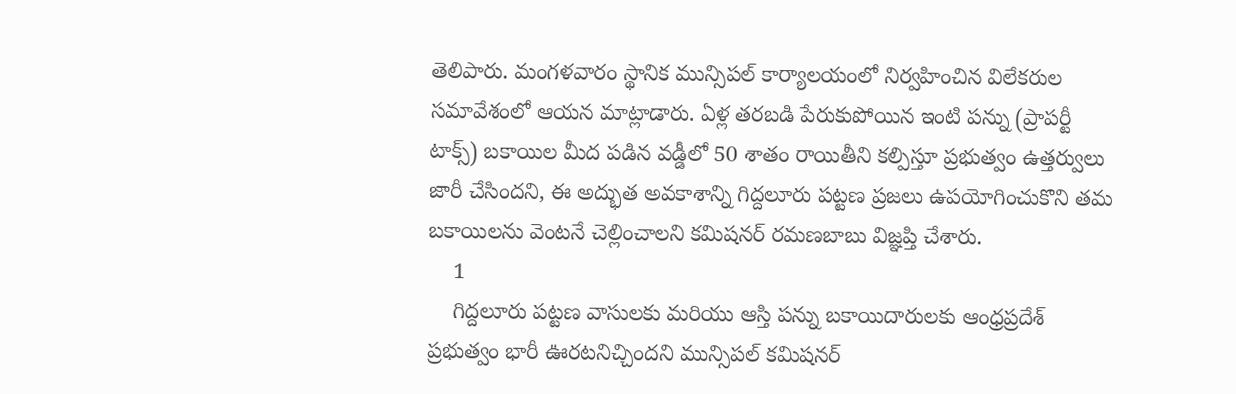తెలిపారు. మంగళవారం స్థానిక మున్సిపల్ కార్యాలయంలో నిర్వహించిన విలేకరుల సమావేశంలో ఆయన మాట్లాడారు. ఏళ్ల తరబడి పేరుకుపోయిన ఇంటి పన్ను (ప్రాపర్టీ టాక్స్) బకాయిల మీద పడిన వడ్డీలో 50 శాతం రాయితీని కల్పిస్తూ ప్రభుత్వం ఉత్తర్వులు జారీ చేసిందని, ఈ అద్భుత అవకాశాన్ని గిద్దలూరు పట్టణ ప్రజలు ఉపయోగించుకొని తమ బకాయిలను వెంటనే చెల్లించాలని కమిషనర్ రమణబాబు విజ్ఞప్తి చేశారు.
    1
    గిద్దలూరు పట్టణ వాసులకు మరియు ఆస్తి పన్ను బకాయిదారులకు ఆంధ్రప్రదేశ్ ప్రభుత్వం భారీ ఊరటనిచ్చిందని మున్సిపల్ కమిషనర్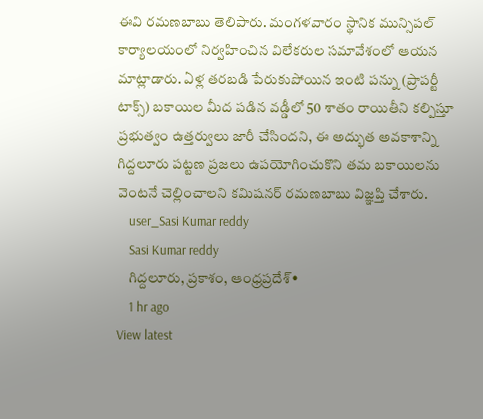ఈవి రమణబాబు తెలిపారు. మంగళవారం స్థానిక మున్సిపల్ కార్యాలయంలో నిర్వహించిన విలేకరుల సమావేశంలో ఆయన మాట్లాడారు. ఏళ్ల తరబడి పేరుకుపోయిన ఇంటి పన్ను (ప్రాపర్టీ టాక్స్) బకాయిల మీద పడిన వడ్డీలో 50 శాతం రాయితీని కల్పిస్తూ ప్రభుత్వం ఉత్తర్వులు జారీ చేసిందని, ఈ అద్భుత అవకాశాన్ని గిద్దలూరు పట్టణ ప్రజలు ఉపయోగించుకొని తమ బకాయిలను వెంటనే చెల్లించాలని కమిషనర్ రమణబాబు విజ్ఞప్తి చేశారు.
    user_Sasi Kumar reddy
    Sasi Kumar reddy
    గిద్దలూరు, ప్రకాశం, ఆంధ్రప్రదేశ్•
    1 hr ago
View latest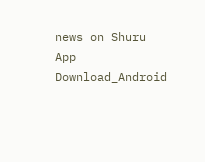news on Shuru App
Download_Android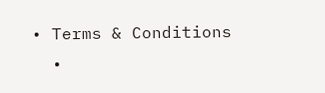• Terms & Conditions
  •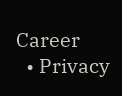Career
  • Privacy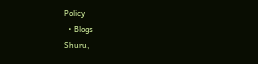Policy
  • Blogs
Shuru,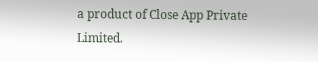a product of Close App Private Limited.